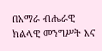በአማራ ብሔራዊ ክልላዊ መንግሥት እና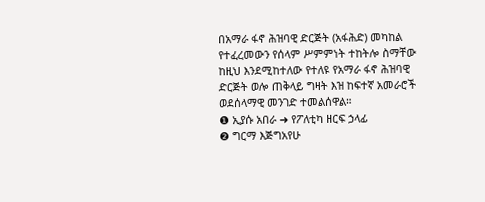በአማራ ፋኖ ሕዝባዊ ድርጅት (አፋሕድ) መካከል የተፈረመውን የሰላም ሥምምነት ተከትሎ ስማቸው ከዚህ እንደሚከተለው የተለዩ የአማራ ፋኖ ሕዝባዊ ድርጅት ወሎ ጠቅላይ ግዛት እዝ ከፍተኛ አመራሮች ወደሰላማዊ መንገድ ተመልሰዋል።
❶ ኢያሱ አበራ ➜ የፖለቲካ ዘርፍ ኃላፊ
❷ ግርማ እጅግአየሁ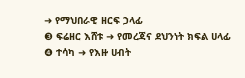➜ የማህበራዊ ዘርፍ ኃላፊ
❸ ፍሬዘር እሸቱ ➜ የመረጃና ደህንነት ክፍል ሀላፊ
❹ ተሳካ ➜ የእዙ ሀብት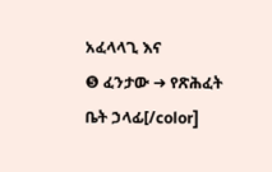አፈላላጊ እና
❺ ፈንታው ➜ የጽሕፈት ቤት ኃላፊ[/color]